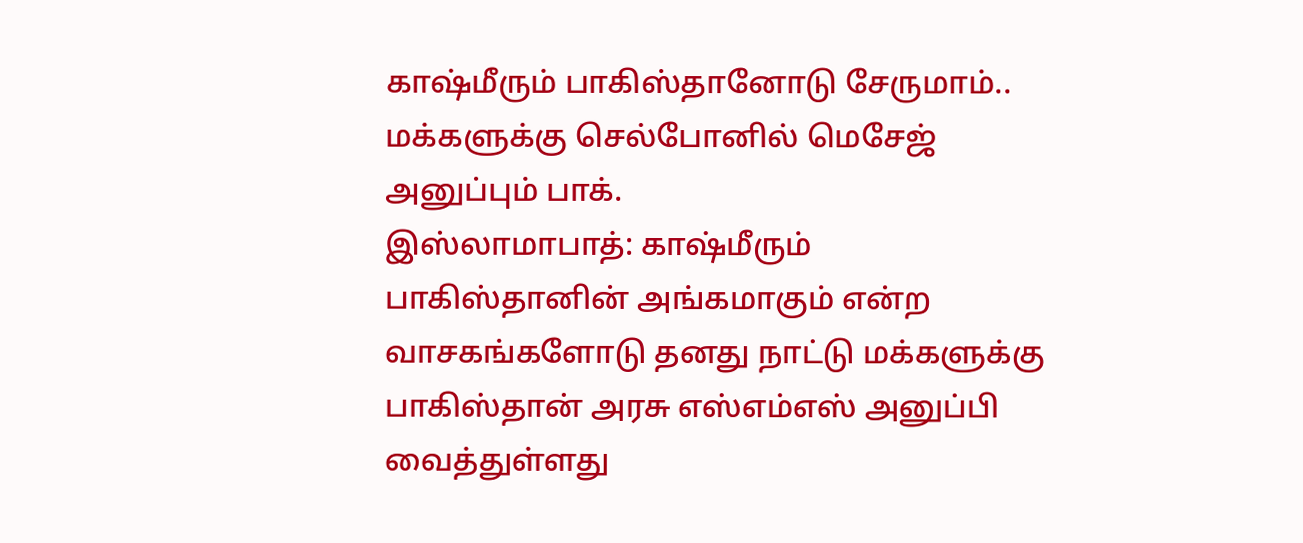காஷ்மீரும் பாகிஸ்தானோடு சேருமாம்.. மக்களுக்கு செல்போனில் மெசேஜ் அனுப்பும் பாக்.
இஸ்லாமாபாத்: காஷ்மீரும் பாகிஸ்தானின் அங்கமாகும் என்ற வாசகங்களோடு தனது நாட்டு மக்களுக்கு பாகிஸ்தான் அரசு எஸ்எம்எஸ் அனுப்பி வைத்துள்ளது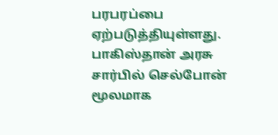பரபரப்பை ஏற்படுத்தியுள்ளது.
பாகிஸ்தான் அரசு சார்பில் செல்போன் மூலமாக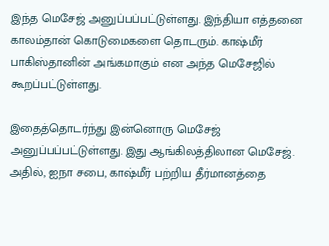இந்த மெசேஜ் அனுப்பப்பட்டுள்ளது. இந்தியா எத்தனை காலம்தான் கொடுமைகளை தொடரும். காஷ்மீர் பாகிஸ்தானின் அங்கமாகும் என அந்த மெசேஜில் கூறப்பட்டுள்ளது.

இதைத்தொடர்ந்து இன்னொரு மெசேஜ் அனுப்பப்பட்டுள்ளது. இது ஆங்கிலத்திலான மெசேஜ். அதில், ஐநா சபை, காஷ்மீர் பற்றிய தீர்மானத்தை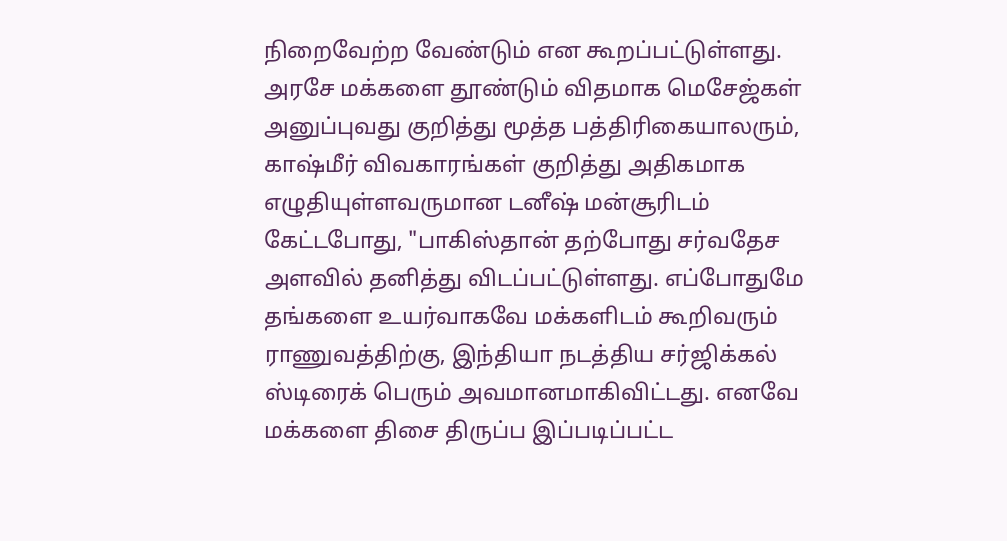நிறைவேற்ற வேண்டும் என கூறப்பட்டுள்ளது. அரசே மக்களை தூண்டும் விதமாக மெசேஜ்கள் அனுப்புவது குறித்து மூத்த பத்திரிகையாலரும், காஷ்மீர் விவகாரங்கள் குறித்து அதிகமாக எழுதியுள்ளவருமான டனீஷ் மன்சூரிடம் கேட்டபோது, "பாகிஸ்தான் தற்போது சர்வதேச அளவில் தனித்து விடப்பட்டுள்ளது. எப்போதுமே தங்களை உயர்வாகவே மக்களிடம் கூறிவரும் ராணுவத்திற்கு, இந்தியா நடத்திய சர்ஜிக்கல் ஸ்டிரைக் பெரும் அவமானமாகிவிட்டது. எனவே மக்களை திசை திருப்ப இப்படிப்பட்ட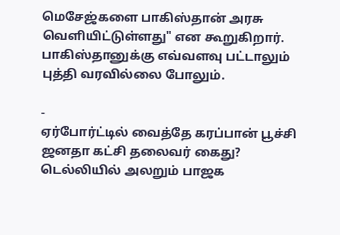மெசேஜ்களை பாகிஸ்தான் அரசு வெளியிட்டுள்ளது" என கூறுகிறார். பாகிஸ்தானுக்கு எவ்வளவு பட்டாலும் புத்தி வரவில்லை போலும்.

-
ஏர்போர்ட்டில் வைத்தே கரப்பான் பூச்சி ஜனதா கட்சி தலைவர் கைது? டெல்லியில் அலறும் பாஜக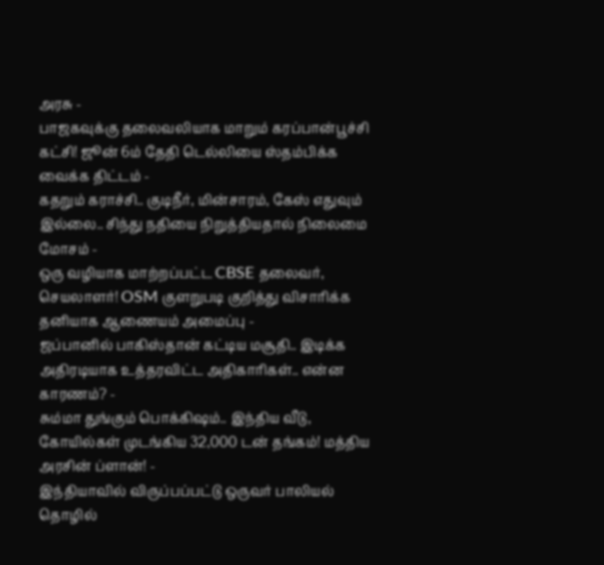அரசு -
பாஜகவுக்கு தலைவலியாக மாறும் கரப்பான்பூச்சி கட்சி! ஜூன் 6ம் தேதி டெல்லியை ஸ்தம்பிக்க வைக்க திட்டம் -
கதறும் கராச்சி.. குடிநீர், மின்சாரம், கேஸ் எதுவும் இல்லை.. சிந்து நதியை நிறுத்தியதால் நிலைமை மோசம் -
ஒரு வழியாக மாற்றப்பட்ட CBSE தலைவர், செயலாளர்! OSM குளறுபடி குறித்து விசாரிக்க தனியாக ஆணையம் அமைப்பு -
ஜப்பானில் பாகிஸ்தான் கட்டிய மசூதி.. இடிக்க அதிரடியாக உத்தரவிட்ட அதிகாரிகள்.. என்ன காரணம்? -
சும்மா துங்கும் பொக்கிஷம்.. இந்திய வீடு, கோயில்கள் முடங்கிய 32,000 டன் தங்கம்! மத்திய அரசின் ப்ளான்! -
இந்தியாவில் விருப்பப்பட்டு ஒருவர் பாலியல் தொழில்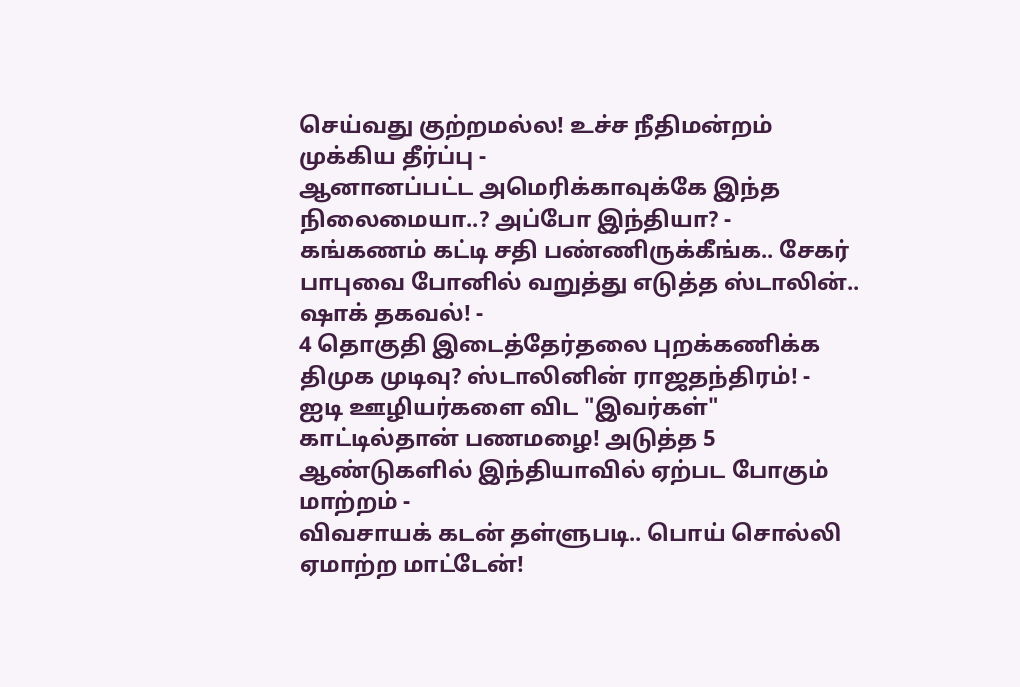செய்வது குற்றமல்ல! உச்ச நீதிமன்றம் முக்கிய தீர்ப்பு -
ஆனானப்பட்ட அமெரிக்காவுக்கே இந்த நிலைமையா..? அப்போ இந்தியா? -
கங்கணம் கட்டி சதி பண்ணிருக்கீங்க.. சேகர் பாபுவை போனில் வறுத்து எடுத்த ஸ்டாலின்.. ஷாக் தகவல்! -
4 தொகுதி இடைத்தேர்தலை புறக்கணிக்க திமுக முடிவு? ஸ்டாலினின் ராஜதந்திரம்! -
ஐடி ஊழியர்களை விட "இவர்கள்" காட்டில்தான் பணமழை! அடுத்த 5 ஆண்டுகளில் இந்தியாவில் ஏற்பட போகும் மாற்றம் -
விவசாயக் கடன் தள்ளுபடி.. பொய் சொல்லி ஏமாற்ற மாட்டேன்!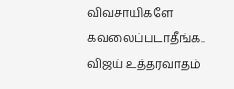விவசாயிகளே கவலைப்படாதீங்க.. விஜய் உத்தரவாதம்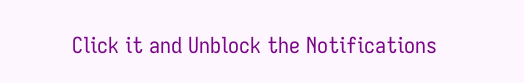Click it and Unblock the Notifications